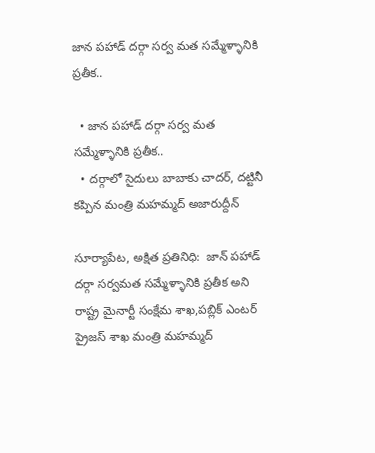జాన పహాడ్ దర్గా సర్వ మత సమ్మేళ్ళానికి ప్రతీక..

  • జాన పహాడ్ దర్గా సర్వ మత సమ్మేళ్ళానికి ప్రతీక..
  • దర్గాలో సైదులు బాబాకు చాదర్, దట్టినీ కప్పిన మంత్రి మహమ్మద్ అజారుద్దీన్

సూర్యాపేట, అక్షిత ప్రతినిధి:  జాన్ పహాడ్ దర్గా సర్వమత సమ్మేళ్ళానికి ప్రతీక అని రాష్ట్ర మైనార్టీ సంక్షేమ శాఖ,పబ్లిక్ ఎంటర్ ప్రైజస్ శాఖ మంత్రి మహమ్మద్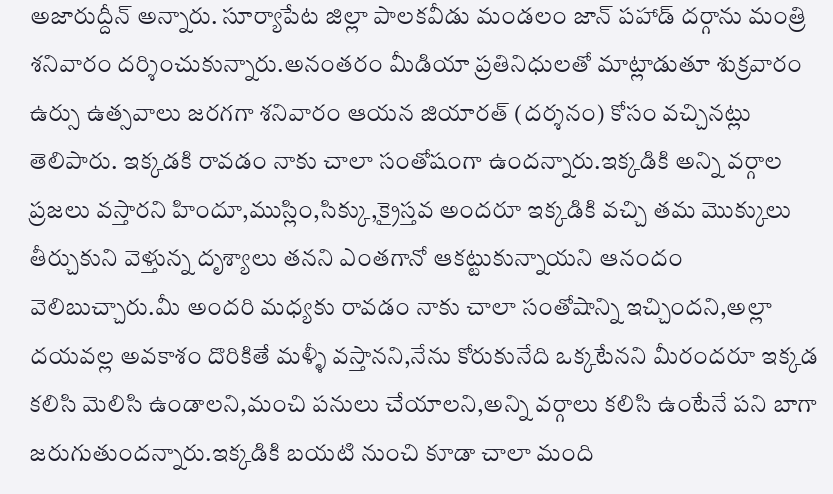అజారుద్దీన్ అన్నారు. సూర్యాపేట జిల్లా పాలకవీడు మండలం జాన్ పహాడ్ దర్గాను మంత్రి శనివారం దర్శించుకున్నారు.అనంతరం మీడియా ప్రతినిధులతో మాట్లాడుతూ శుక్రవారం ఉర్సు ఉత్సవాలు జరగగా శనివారం ఆయన జియారత్ (దర్శనం) కోసం వచ్చినట్లు తెలిపారు. ఇక్కడకి రావడం నాకు చాలా సంతోషంగా ఉందన్నారు.ఇక్కడికి అన్ని వర్గాల ప్రజలు వస్తారని హిందూ,ముస్లిం,సిక్కు,క్రైస్తవ అందరూ ఇక్కడికి వచ్చి తమ మొక్కులు తీర్చుకుని వెళ్తున్న దృశ్యాలు తనని ఎంతగానో ఆకట్టుకున్నాయని ఆనందం వెలిబుచ్చారు.మీ అందరి మధ్యకు రావడం నాకు చాలా సంతోషాన్ని ఇచ్చిందని,అల్లా దయవల్ల అవకాశం దొరికితే మళ్ళీ వస్తానని,నేను కోరుకునేది ఒక్కటేనని మీరందరూ ఇక్కడ కలిసి మెలిసి ఉండాలని,మంచి పనులు చేయాలని,అన్ని వర్గాలు కలిసి ఉంటేనే పని బాగా జరుగుతుందన్నారు.ఇక్కడికి బయటి నుంచి కూడా చాలా మంది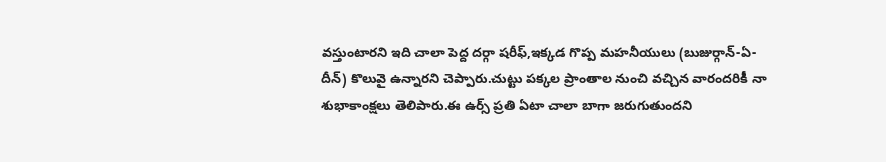వస్తుంటారని ఇది చాలా పెద్ద దర్గా షరీఫ్,ఇక్కడ గొప్ప మహనీయులు (బుజుర్గాన్-ఏ-దీన్) కొలువై ఉన్నారని చెప్పారు.చుట్టు పక్కల ప్రాంతాల నుంచి వచ్చిన వారందరికీ నా శుభాకాంక్షలు తెలిపారు.ఈ ఉర్స్ ప్రతి ఏటా చాలా బాగా జరుగుతుందని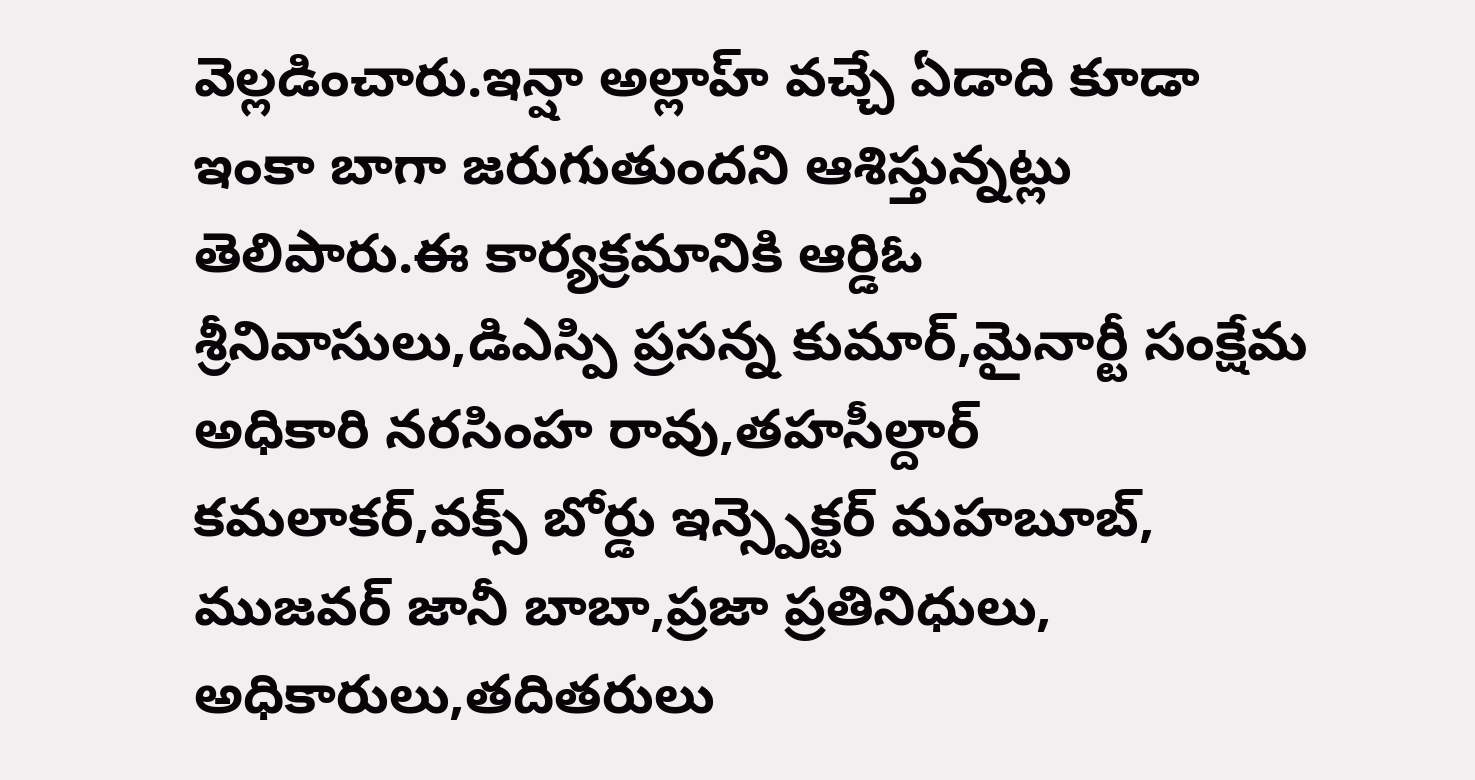వెల్లడించారు.ఇన్షా అల్లాహ్ వచ్చే ఏడాది కూడా ఇంకా బాగా జరుగుతుందని ఆశిస్తున్నట్లు తెలిపారు.ఈ కార్యక్రమానికి ఆర్డిఓ శ్రీనివాసులు,డిఎస్పి ప్రసన్న కుమార్,మైనార్టీ సంక్షేమ అధికారి నరసింహ రావు,తహసీల్దార్ కమలాకర్,వక్స్ బోర్డు ఇన్స్పెక్టర్ మహబూబ్, ముజవర్ జానీ బాబా,ప్రజా ప్రతినిధులు, అధికారులు,తదితరులు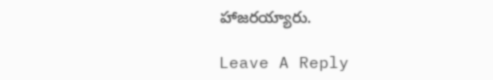హాజరయ్యారు.

Leave A Reply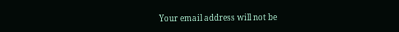Your email address will not be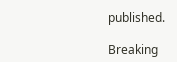published.

Breaking